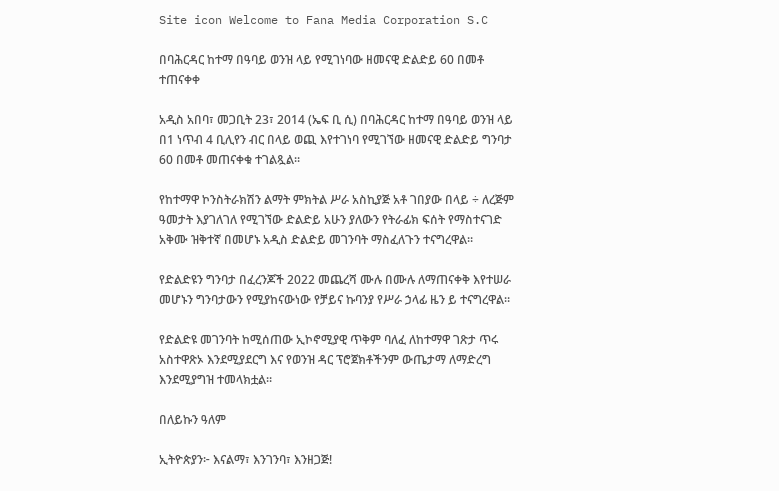Site icon Welcome to Fana Media Corporation S.C

በባሕርዳር ከተማ በዓባይ ወንዝ ላይ የሚገነባው ዘመናዊ ድልድይ 60 በመቶ ተጠናቀቀ

አዲስ አበባ፣ መጋቢት 23፣ 2014 (ኤፍ ቢ ሲ) በባሕርዳር ከተማ በዓባይ ወንዝ ላይ በ1 ነጥብ 4 ቢሊየን ብር በላይ ወጪ እየተገነባ የሚገኘው ዘመናዊ ድልድይ ግንባታ 60 በመቶ መጠናቀቁ ተገልጿል፡፡

የከተማዋ ኮንስትራክሽን ልማት ምክትል ሥራ አስኪያጅ አቶ ገበያው በላይ ÷ ለረጅም ዓመታት እያገለገለ የሚገኘው ድልድይ አሁን ያለውን የትራፊክ ፍሰት የማስተናገድ አቅሙ ዝቅተኛ በመሆኑ አዲስ ድልድይ መገንባት ማስፈለጉን ተናግረዋል።

የድልድዩን ግንባታ በፈረንጆች 2022 መጨረሻ ሙሉ በሙሉ ለማጠናቀቅ እየተሠራ መሆኑን ግንባታውን የሚያከናውነው የቻይና ኩባንያ የሥራ ኃላፊ ዜን ይ ተናግረዋል።

የድልድዩ መገንባት ከሚሰጠው ኢኮኖሚያዊ ጥቅም ባለፈ ለከተማዋ ገጽታ ጥሩ አስተዋጽኦ እንደሚያደርግ እና የወንዝ ዳር ፕሮጀክቶችንም ውጤታማ ለማድረግ እንደሚያግዝ ተመላክቷል።

በለይኩን ዓለም

ኢትዮጵያን፦ እናልማ፣ እንገንባ፣ እንዘጋጅ!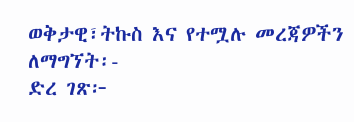ወቅታዊ፣ትኩስ እና የተሟሉ መረጃዎችን ለማግኘት፡-
ድረ ገጽ፦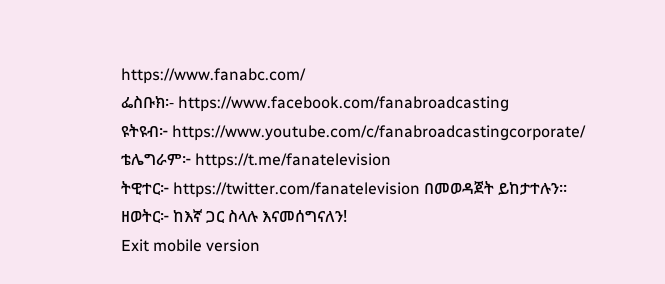https://www.fanabc.com/
ፌስቡክ፡- https://www.facebook.com/fanabroadcasting
ዩትዩብ፦ https://www.youtube.com/c/fanabroadcastingcorporate/
ቴሌግራም፦ https://t.me/fanatelevision
ትዊተር፦ https://twitter.com/fanatelevision በመወዳጀት ይከታተሉን፡፡
ዘወትር፦ ከእኛ ጋር ስላሉ እናመሰግናለን!
Exit mobile version